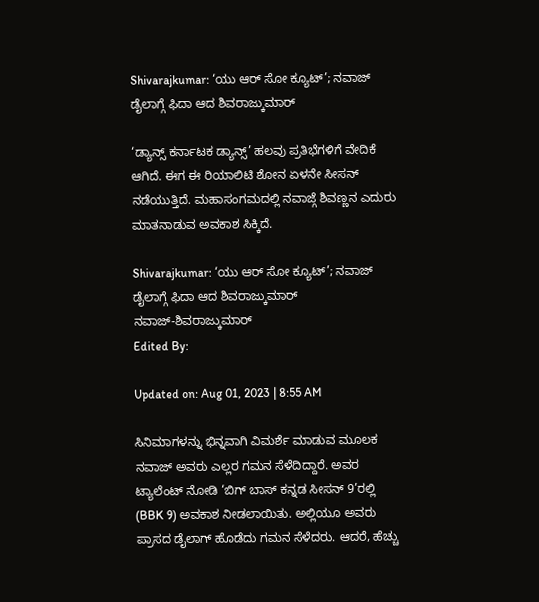Shivarajkumar: ‘ಯು ಆರ್ ಸೋ ಕ್ಯೂಟ್’; ನವಾಜ್ ಡೈಲಾಗ್ಗೆ ಫಿದಾ ಆದ ಶಿವರಾಜ್ಕುಮಾರ್

‘ಡ್ಯಾನ್ಸ್ ಕರ್ನಾಟಕ ಡ್ಯಾನ್ಸ್’ ಹಲವು ಪ್ರತಿಭೆಗಳಿಗೆ ವೇದಿಕೆ ಆಗಿದೆ. ಈಗ ಈ ರಿಯಾಲಿಟಿ ಶೋನ ಏಳನೇ ಸೀಸನ್ ನಡೆಯುತ್ತಿದೆ. ಮಹಾಸಂಗಮದಲ್ಲಿ ನವಾಜ್ಗೆ ಶಿವಣ್ಣನ ಎದುರು ಮಾತನಾಡುವ ಅವಕಾಶ ಸಿಕ್ಕಿದೆ.

Shivarajkumar: ‘ಯು ಆರ್ ಸೋ ಕ್ಯೂಟ್’; ನವಾಜ್ ಡೈಲಾಗ್ಗೆ ಫಿದಾ ಆದ ಶಿವರಾಜ್ಕುಮಾರ್
ನವಾಜ್-ಶಿವರಾಜ್ಕುಮಾರ್
Edited By:

Updated on: Aug 01, 2023 | 8:55 AM

ಸಿನಿಮಾಗಳನ್ನು ಭಿನ್ನವಾಗಿ ವಿಮರ್ಶೆ ಮಾಡುವ ಮೂಲಕ ನವಾಜ್ ಅವರು ಎಲ್ಲರ ಗಮನ ಸೆಳೆದಿದ್ದಾರೆ. ಅವರ ಟ್ಯಾಲೆಂಟ್ ನೋಡಿ ‘ಬಿಗ್ ಬಾಸ್ ಕನ್ನಡ ಸೀಸನ್ 9’ರಲ್ಲಿ (BBK 9) ಅವಕಾಶ ನೀಡಲಾಯಿತು. ಅಲ್ಲಿಯೂ ಅವರು ಪ್ರಾಸದ ಡೈಲಾಗ್ ಹೊಡೆದು ಗಮನ ಸೆಳೆದರು. ಆದರೆ, ಹೆಚ್ಚು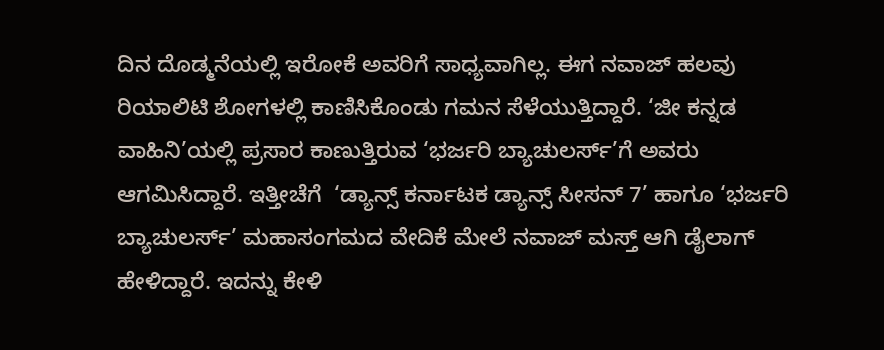ದಿನ ದೊಡ್ಮನೆಯಲ್ಲಿ ಇರೋಕೆ ಅವರಿಗೆ ಸಾಧ್ಯವಾಗಿಲ್ಲ. ಈಗ ನವಾಜ್ ಹಲವು ರಿಯಾಲಿಟಿ ಶೋಗಳಲ್ಲಿ ಕಾಣಿಸಿಕೊಂಡು ಗಮನ ಸೆಳೆಯುತ್ತಿದ್ದಾರೆ. ‘ಜೀ ಕನ್ನಡ ವಾಹಿನಿ’ಯಲ್ಲಿ ಪ್ರಸಾರ ಕಾಣುತ್ತಿರುವ ‘ಭರ್ಜರಿ ಬ್ಯಾಚುಲರ್ಸ್’ಗೆ ಅವರು ಆಗಮಿಸಿದ್ದಾರೆ. ಇತ್ತೀಚೆಗೆ  ‘ಡ್ಯಾನ್ಸ್ ಕರ್ನಾಟಕ ಡ್ಯಾನ್ಸ್ ಸೀಸನ್ 7’ ಹಾಗೂ ‘ಭರ್ಜರಿ ಬ್ಯಾಚುಲರ್ಸ್’ ಮಹಾಸಂಗಮದ ವೇದಿಕೆ ಮೇಲೆ ನವಾಜ್ ಮಸ್ತ್ ಆಗಿ ಡೈಲಾಗ್ ಹೇಳಿದ್ದಾರೆ. ಇದನ್ನು ಕೇಳಿ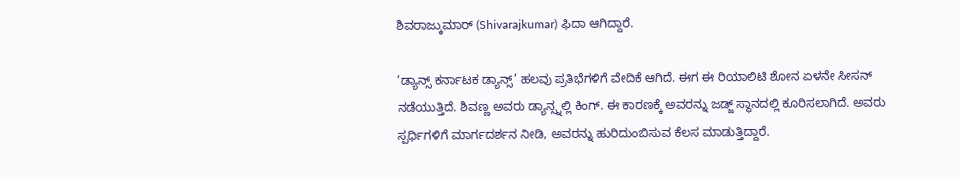ಶಿವರಾಜ್ಕುಮಾರ್ (Shivarajkumar) ಫಿದಾ ಆಗಿದ್ದಾರೆ.

‘ಡ್ಯಾನ್ಸ್ ಕರ್ನಾಟಕ ಡ್ಯಾನ್ಸ್’ ಹಲವು ಪ್ರತಿಭೆಗಳಿಗೆ ವೇದಿಕೆ ಆಗಿದೆ. ಈಗ ಈ ರಿಯಾಲಿಟಿ ಶೋನ ಏಳನೇ ಸೀಸನ್ ನಡೆಯುತ್ತಿದೆ. ಶಿವಣ್ಣ ಅವರು ಡ್ಯಾನ್ಸ್ನಲ್ಲಿ ಕಿಂಗ್. ಈ ಕಾರಣಕ್ಕೆ ಅವರನ್ನು ಜಡ್ಜ್ ಸ್ಥಾನದಲ್ಲಿ ಕೂರಿಸಲಾಗಿದೆ. ಅವರು ಸ್ಪರ್ಧಿಗಳಿಗೆ ಮಾರ್ಗದರ್ಶನ ನೀಡಿ, ಅವರನ್ನು ಹುರಿದುಂಬಿಸುವ ಕೆಲಸ ಮಾಡುತ್ತಿದ್ದಾರೆ.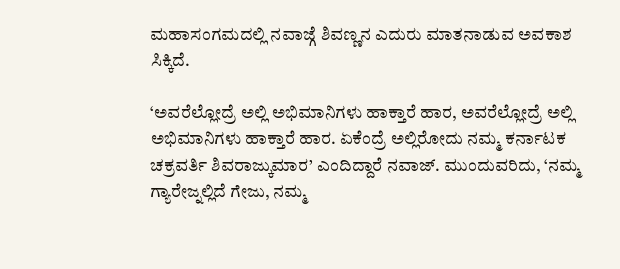ಮಹಾಸಂಗಮದಲ್ಲಿ ನವಾಜ್ಗೆ ಶಿವಣ್ಣನ ಎದುರು ಮಾತನಾಡುವ ಅವಕಾಶ ಸಿಕ್ಕಿದೆ.

‘ಅವರೆಲ್ಲೋದ್ರೆ ಅಲ್ಲಿ ಅಭಿಮಾನಿಗಳು ಹಾಕ್ತಾರೆ ಹಾರ, ಅವರೆಲ್ಲೋದ್ರೆ ಅಲ್ಲಿ ಅಭಿಮಾನಿಗಳು ಹಾಕ್ತಾರೆ ಹಾರ. ಏಕೆಂದ್ರೆ ಅಲ್ಲಿರೋದು ನಮ್ಮ ಕರ್ನಾಟಕ ಚಕ್ರವರ್ತಿ ಶಿವರಾಜ್ಕುಮಾರ’ ಎಂದಿದ್ದಾರೆ ನವಾಜ್. ಮುಂದುವರಿದು, ‘ನಮ್ಮ ಗ್ಯಾರೇಜ್ನಲ್ಲಿದೆ ಗೇಜು, ನಮ್ಮ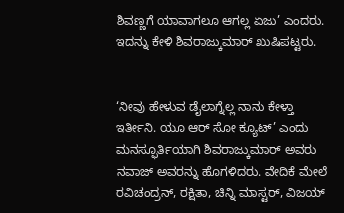ಶಿವಣ್ಣಗೆ ಯಾವಾಗಲೂ ಆಗಲ್ಲ ಏಜು’ ಎಂದರು. ಇದನ್ನು ಕೇಳಿ ಶಿವರಾಜ್ಕುಮಾರ್ ಖುಷಿಪಟ್ಟರು.


‘ನೀವು ಹೇಳುವ ಡೈಲಾಗ್ನೆಲ್ಲ ನಾನು ಕೇಳ್ತಾ ಇರ್ತೀನಿ. ಯೂ ಆರ್ ಸೋ ಕ್ಯೂಟ್’ ಎಂದು ಮನಸ್ಫೂರ್ತಿಯಾಗಿ ಶಿವರಾಜ್ಕುಮಾರ್ ಅವರು ನವಾಜ್ ಅವರನ್ನು ಹೊಗಳಿದರು. ವೇದಿಕೆ ಮೇಲೆ ರವಿಚಂದ್ರನ್, ರಕ್ಷಿತಾ, ಚಿನ್ನಿ ಮಾಸ್ಟರ್, ವಿಜಯ್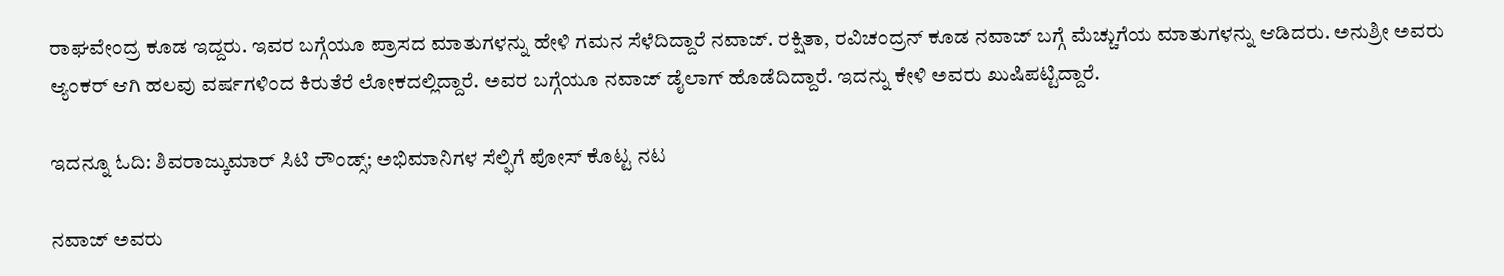ರಾಘವೇಂದ್ರ ಕೂಡ ಇದ್ದರು. ಇವರ ಬಗ್ಗೆಯೂ ಪ್ರಾಸದ ಮಾತುಗಳನ್ನು ಹೇಳಿ ಗಮನ ಸೆಳೆದಿದ್ದಾರೆ ನವಾಜ್. ರಕ್ಷಿತಾ, ರವಿಚಂದ್ರನ್ ಕೂಡ ನವಾಜ್ ಬಗ್ಗೆ ಮೆಚ್ಚುಗೆಯ ಮಾತುಗಳನ್ನು ಆಡಿದರು. ಅನುಶ್ರೀ ಅವರು ಆ್ಯಂಕರ್ ಆಗಿ ಹಲವು ವರ್ಷಗಳಿಂದ ಕಿರುತೆರೆ ಲೋಕದಲ್ಲಿದ್ದಾರೆ. ಅವರ ಬಗ್ಗೆಯೂ ನವಾಜ್ ಡೈಲಾಗ್ ಹೊಡೆದಿದ್ದಾರೆ. ಇದನ್ನು ಕೇಳಿ ಅವರು ಖುಷಿಪಟ್ಟಿದ್ದಾರೆ.

ಇದನ್ನೂ ಓದಿ: ಶಿವರಾಜ್ಕುಮಾರ್ ಸಿಟಿ ರೌಂಡ್ಸ್; ಅಭಿಮಾನಿಗಳ ಸೆಲ್ಫಿಗೆ ಪೋಸ್ ಕೊಟ್ಟ ನಟ

ನವಾಜ್ ಅವರು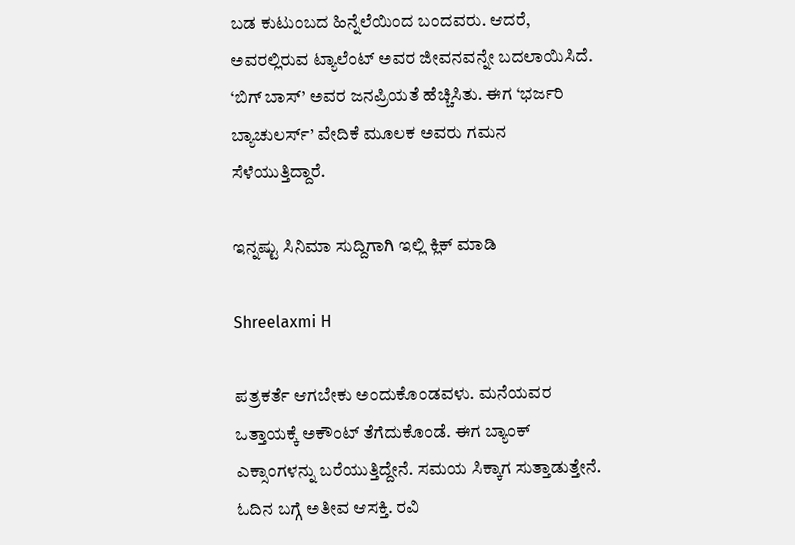ಬಡ ಕುಟುಂಬದ ಹಿನ್ನೆಲೆಯಿಂದ ಬಂದವರು. ಆದರೆ, ಅವರಲ್ಲಿರುವ ಟ್ಯಾಲೆಂಟ್ ಅವರ ಜೀವನವನ್ನೇ ಬದಲಾಯಿಸಿದೆ. ‘ಬಿಗ್ ಬಾಸ್’ ಅವರ ಜನಪ್ರಿಯತೆ ಹೆಚ್ಚಿಸಿತು. ಈಗ ‘ಭರ್ಜರಿ ಬ್ಯಾಚುಲರ್ಸ್’ ವೇದಿಕೆ ಮೂಲಕ ಅವರು ಗಮನ ಸೆಳೆಯುತ್ತಿದ್ದಾರೆ.

ಇನ್ನಷ್ಟು ಸಿನಿಮಾ ಸುದ್ದಿಗಾಗಿ ಇಲ್ಲಿ ಕ್ಲಿಕ್ ಮಾಡಿ

Shreelaxmi H

ಪತ್ರಕರ್ತೆ ಆಗಬೇಕು ಅಂದುಕೊಂಡವಳು. ಮನೆಯವರ ಒತ್ತಾಯಕ್ಕೆ ಅಕೌಂಟ್ ತೆಗೆದುಕೊಂಡೆ. ಈಗ ಬ್ಯಾಂಕ್ ಎಕ್ಸಾಂಗಳನ್ನು ಬರೆಯುತ್ತಿದ್ದೇನೆ. ಸಮಯ ಸಿಕ್ಕಾಗ ಸುತ್ತಾಡುತ್ತೇನೆ. ಓದಿನ ಬಗ್ಗೆ ಅತೀವ ಆಸಕ್ತಿ. ರವಿ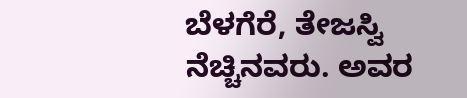ಬೆಳಗೆರೆ, ತೇಜಸ್ವಿ ನೆಚ್ಚಿನವರು. ಅವರ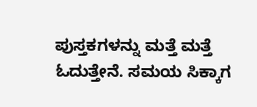ಪುಸ್ತಕಗಳನ್ನು ಮತ್ತೆ ಮತ್ತೆ ಓದುತ್ತೇನೆ. ಸಮಯ ಸಿಕ್ಕಾಗ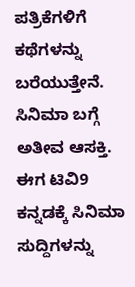ಪತ್ರಿಕೆಗಳಿಗೆ ಕಥೆಗಳನ್ನು ಬರೆಯುತ್ತೇನೆ. ಸಿನಿಮಾ ಬಗ್ಗೆ ಅತೀವ ಆಸಕ್ತಿ. ಈಗ ಟಿವಿ9 ಕನ್ನಡಕ್ಕೆ ಸಿನಿಮಾ ಸುದ್ದಿಗಳನ್ನು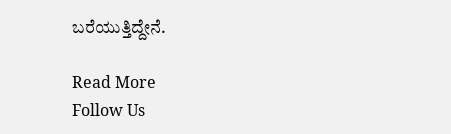ಬರೆಯುತ್ತಿದ್ದೇನೆ.

Read More
Follow Us